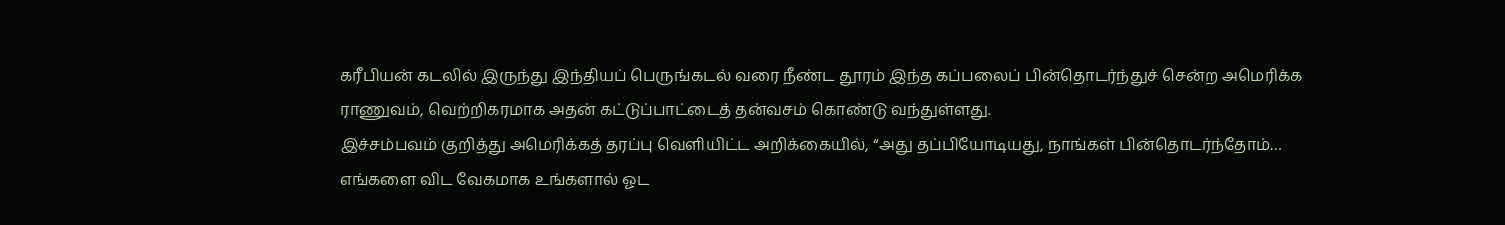கரீபியன் கடலில் இருந்து இந்தியப் பெருங்கடல் வரை நீண்ட தூரம் இந்த கப்பலைப் பின்தொடர்ந்துச் சென்ற அமெரிக்க ராணுவம், வெற்றிகரமாக அதன் கட்டுப்பாட்டைத் தன்வசம் கொண்டு வந்துள்ளது.
இச்சம்பவம் குறித்து அமெரிக்கத் தரப்பு வெளியிட்ட அறிக்கையில், “அது தப்பியோடியது, நாங்கள் பின்தொடர்ந்தோம்…
எங்களை விட வேகமாக உங்களால் ஓட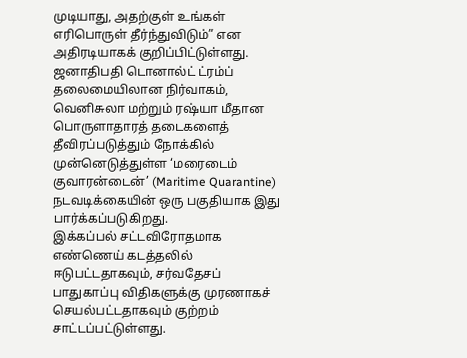முடியாது, அதற்குள் உங்கள் எரிபொருள் தீர்ந்துவிடும்” என அதிரடியாகக் குறிப்பிட்டுள்ளது. ஜனாதிபதி டொனால்ட் ட்ரம்ப் தலைமையிலான நிர்வாகம், வெனிசுலா மற்றும் ரஷ்யா மீதான பொருளாதாரத் தடைகளைத் தீவிரப்படுத்தும் நோக்கில் முன்னெடுத்துள்ள ‘மரைடைம் குவாரன்டைன்’ (Maritime Quarantine) நடவடிக்கையின் ஒரு பகுதியாக இது பார்க்கப்படுகிறது.
இக்கப்பல் சட்டவிரோதமாக எண்ணெய் கடத்தலில் ஈடுபட்டதாகவும், சர்வதேசப் பாதுகாப்பு விதிகளுக்கு முரணாகச் செயல்பட்டதாகவும் குற்றம் சாட்டப்பட்டுள்ளது.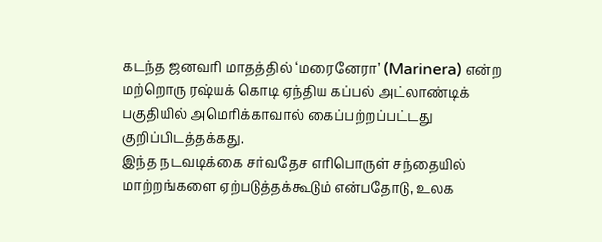கடந்த ஜனவரி மாதத்தில் ‘மரைனேரா’ (Marinera) என்ற மற்றொரு ரஷ்யக் கொடி ஏந்திய கப்பல் அட்லாண்டிக் பகுதியில் அமெரிக்காவால் கைப்பற்றப்பட்டது குறிப்பிடத்தக்கது.
இந்த நடவடிக்கை சர்வதேச எரிபொருள் சந்தையில் மாற்றங்களை ஏற்படுத்தக்கூடும் என்பதோடு, உலக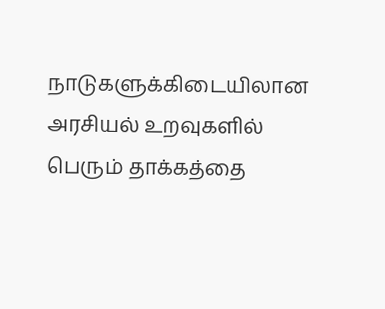நாடுகளுக்கிடையிலான அரசியல் உறவுகளில் பெரும் தாக்கத்தை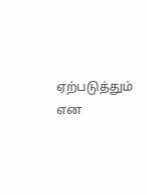ஏற்படுத்தும் என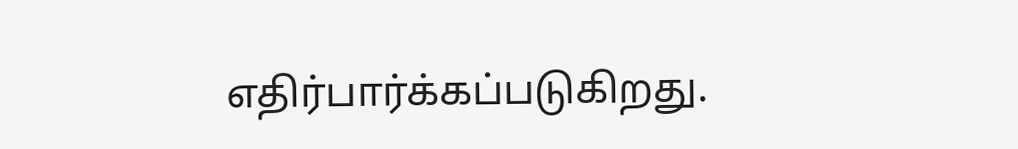எதிர்பார்க்கப்படுகிறது.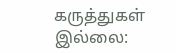கருத்துகள் இல்லை: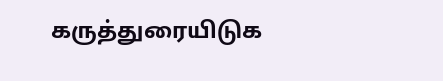கருத்துரையிடுக